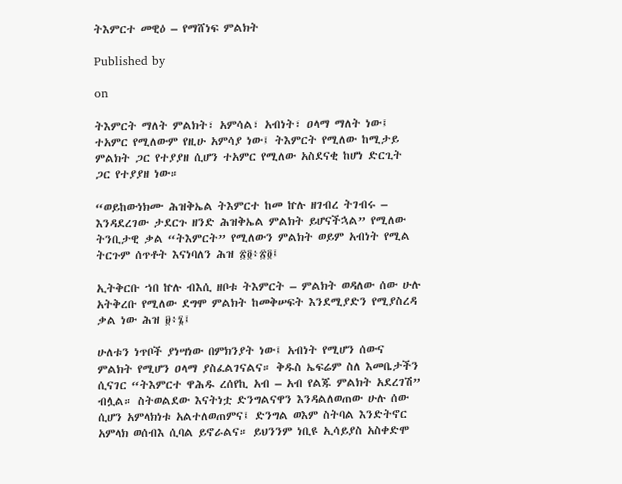ትእምርተ መዊዕ – የማሸነፍ ምልክት

Published by

on

ትእምርት ማለት ምልክት፣ አምሳል፣ አብነት፣ ዐላማ ማለት ነው፤ ተአምር የሚለውም የዚሁ አምሳያ ነው፤ ትእምርት የሚለው ከሚታይ ምልክት ጋር የተያያዘ ሲሆን ተአምር የሚለው አስደናቂ ከሆነ ድርጊት ጋር የተያያዘ ነው።

“ወይከውነክሙ ሕዝቅኤል ትእምርተ ከመ ኵሉ ዘገብረ ትገብሩ – እንዳደረገው ታደርጉ ዘንድ ሕዝቅኤል ምልክት ይሆናችኋል” የሚለው ትንቢታዊ ቃል “ትእምርት” የሚለውን ምልክት ወይም አብነት የሚል ትርጉም ሰጥቶት እናነባለን ሕዝ ፳፬፥፳፬፤

ኢትቅርቡ ኀበ ኵሉ ብእሲ ዘቦቱ ትእምርት – ምልክት ወዳለው ሰው ሁሉ አትቅረቡ የሚለው ደግሞ ምልክት ከመቅሠፍት እንደሚያድን የሚያስረዳ ቃል ነው ሕዝ ፱፥፮፤

ሁለቱን ነጥቦች ያነሣነው በምክንያት ነው፤ አብነት የሚሆን ሰውና ምልክት የሚሆን ዐላማ ያስፈልገናልና። ቅዱስ ኤፍሬም ስለ እመቤታችን ሲናገር “ትእምርተ ዋሕዱ ረሰየኪ አብ – አብ የልጁ ምልክት አደረገሽ” ብሏል። ስትወልደው እናትነቷ ድንግልናዋን እንዳልለወጠው ሁሉ ሰው ሲሆን አምላክነቱ አልተለወጠምና፤ ድንግል ወእም ስትባል እንድትኖር አምላክ ወሰብእ ሲባል ይኖራልና። ይህንንም ነቢዩ ኢሳይያስ አስቀድሞ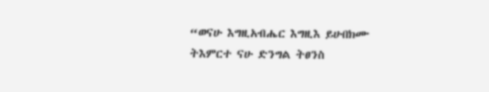“ወናሁ እግዚአብሔር እግዚእ ይሁበክሙ ትእምርተ ናሁ ድንግል ትፀንስ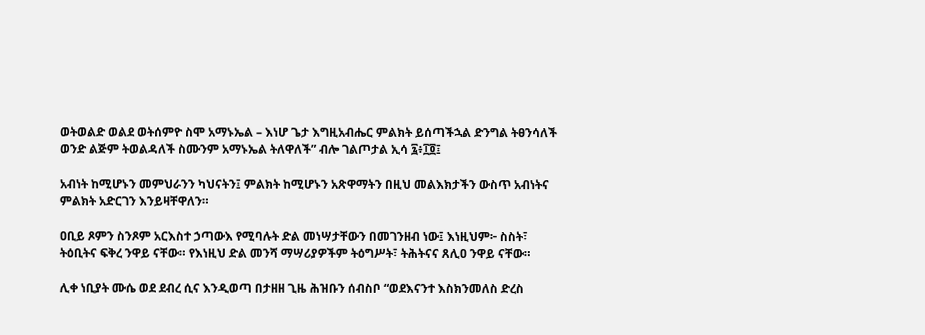ወትወልድ ወልደ ወትሰምዮ ስሞ አማኑኤል – እነሆ ጌታ እግዚአብሔር ምልክት ይሰጣችኋል ድንግል ትፀንሳለች ወንድ ልጅም ትወልዳለች ስሙንም አማኑኤል ትለዋለች” ብሎ ገልጦታል ኢሳ ፯፥፲፬፤

አብነት ከሚሆኑን መምህራንን ካህናትን፤ ምልክት ከሚሆኑን አጽዋማትን በዚህ መልእክታችን ውስጥ አብነትና ምልክት አድርገን እንይዛቸዋለን።

ዐቢይ ጾምን ስንጾም አርእስተ ኃጣውእ የሚባሉት ድል መነሣታቸውን በመገንዘብ ነው፤ እነዚህም፦ ስስት፣ ትዕቢትና ፍቅረ ንዋይ ናቸው። የእነዚህ ድል መንሻ ማሣሪያዎችም ትዕግሥት፣ ትሕትናና ጸሊዐ ንዋይ ናቸው።

ሊቀ ነቢያት ሙሴ ወደ ደብረ ሲና እንዲወጣ በታዘዘ ጊዜ ሕዝቡን ሰብስቦ “ወደእናንተ እስክንመለስ ድረስ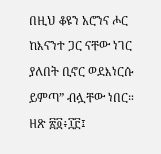በዚህ ቆዩን አሮንና ሖር ከእናንተ ጋር ናቸው ነገር ያለበት ቢኖር ወደእነርሱ ይምጣ” ብሏቸው ነበር። ዘጽ ፳፬፥፲፫፤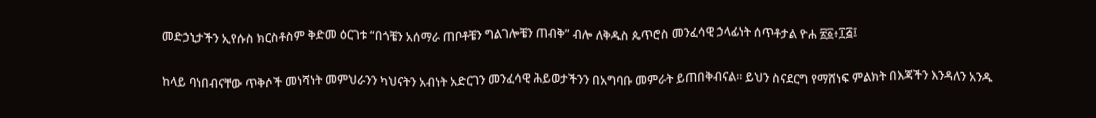መድኃኒታችን ኢየሱስ ክርስቶስም ቅድመ ዕርገቱ “በጎቼን አሰማራ ጠቦቶቼን ግልገሎቼን ጠብቅ” ብሎ ለቅዱስ ጴጥሮስ መንፈሳዊ ኃላፊነት ሰጥቶታል ዮሐ ፳፩፥፲፭፤

ከላይ ባነበብናቸው ጥቅሶች መነሻነት መምህራንን ካህናትን አብነት አድርገን መንፈሳዊ ሕይወታችንን በአግባቡ መምራት ይጠበቅብናል። ይህን ስናደርግ የማሸነፍ ምልክት በእጃችን እንዳለን አንዱ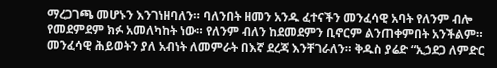ማረጋገጫ መሆኑን እንገነዘባለን። ባለንበት ዘመን አንዱ ፈተናችን መንፈሳዊ አባት የለንም ብሎ የመደምደም ክፉ አመለካከት ነው። የለንም ብለን ከደመደምን ቢኖርም ልንጠቀምበት አንችልም። መንፈሳዊ ሕይወትን ያለ አብነት ለመምራት በእኛ ደረጃ እንቸገራለን። ቅዱስ ያሬድ “ኢኃደጋ ለምድር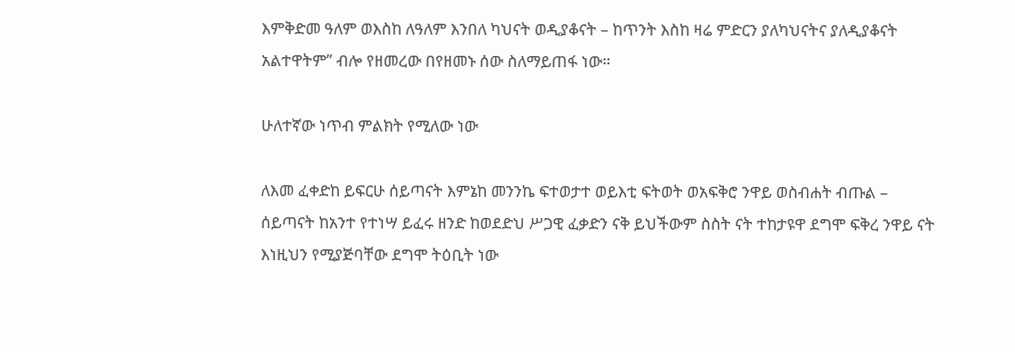እምቅድመ ዓለም ወእስከ ለዓለም እንበለ ካህናት ወዲያቆናት – ከጥንት እስከ ዛሬ ምድርን ያለካህናትና ያለዲያቆናት አልተዋትም” ብሎ የዘመረው በየዘመኑ ሰው ስለማይጠፋ ነው።

ሁለተኛው ነጥብ ምልክት የሚለው ነው

ለእመ ፈቀድከ ይፍርሁ ሰይጣናት እምኔከ መንንኬ ፍተወታተ ወይእቲ ፍትወት ወአፍቅሮ ንዋይ ወስብሐት ብጡል – ሰይጣናት ከአንተ የተነሣ ይፈሩ ዘንድ ከወደድህ ሥጋዊ ፈቃድን ናቅ ይህችውም ስስት ናት ተከታዩዋ ደግሞ ፍቅረ ንዋይ ናት እነዚህን የሚያጅባቸው ደግሞ ትዕቢት ነው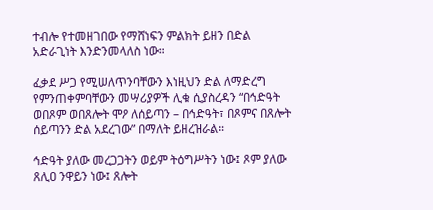ተብሎ የተመዘገበው የማሸነፍን ምልክት ይዘን በድል አድራጊነት እንድንመላለስ ነው።

ፈቃደ ሥጋ የሚሠለጥንባቸውን እነዚህን ድል ለማድረግ የምንጠቀምባቸውን መሣሪያዎች ሊቁ ሲያስረዳን “በኅድዓት ወበጾም ወበጸሎት ሞዖ ለሰይጣን – በኅድዓት፣ በጾምና በጸሎት ሰይጣንን ድል አደረገው” በማለት ይዘረዝራል።

ኅድዓት ያለው መረጋጋትን ወይም ትዕግሥትን ነው፤ ጾም ያለው ጸሊዐ ንዋይን ነው፤ ጸሎት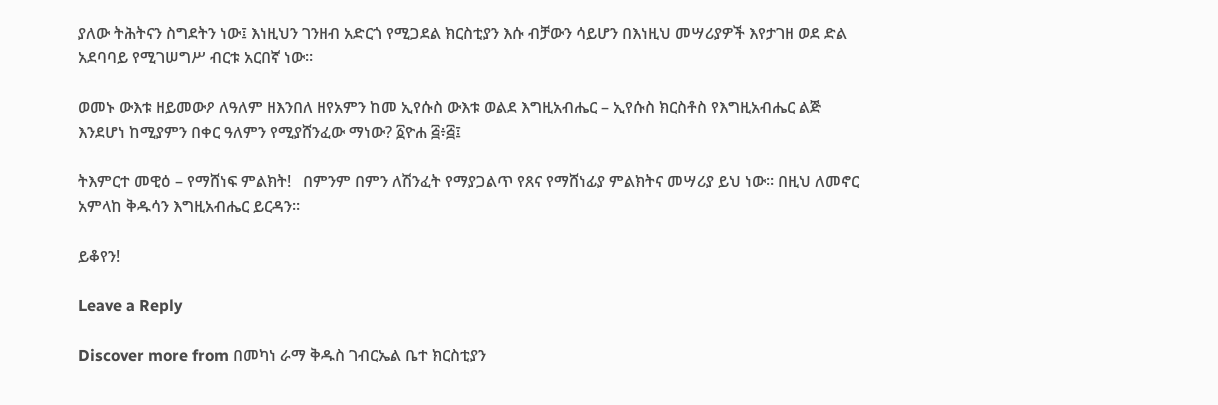ያለው ትሕትናን ስግደትን ነው፤ እነዚህን ገንዘብ አድርጎ የሚጋደል ክርስቲያን እሱ ብቻውን ሳይሆን በእነዚህ መሣሪያዎች እየታገዘ ወደ ድል አደባባይ የሚገሠግሥ ብርቱ አርበኛ ነው።

ወመኑ ውእቱ ዘይመውዖ ለዓለም ዘእንበለ ዘየአምን ከመ ኢየሱስ ውእቱ ወልደ እግዚአብሔር – ኢየሱስ ክርስቶስ የእግዚአብሔር ልጅ እንደሆነ ከሚያምን በቀር ዓለምን የሚያሸንፈው ማነው? ፩ዮሐ ፭፥፭፤

ትእምርተ መዊዕ – የማሸነፍ ምልክት!   በምንም በምን ለሽንፈት የማያጋልጥ የጸና የማሸነፊያ ምልክትና መሣሪያ ይህ ነው። በዚህ ለመኖር አምላከ ቅዱሳን እግዚአብሔር ይርዳን።

ይቆየን!

Leave a Reply

Discover more from በመካነ ራማ ቅዱስ ገብርኤል ቤተ ክርስቲያን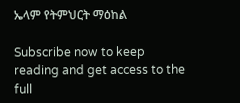ኤላም የትምህርት ማዕከል

Subscribe now to keep reading and get access to the full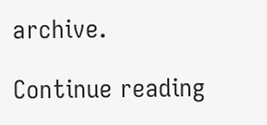archive.

Continue reading